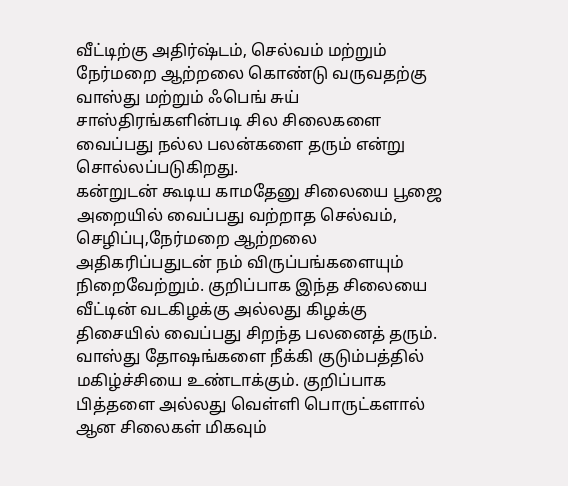வீட்டிற்கு அதிர்ஷ்டம், செல்வம் மற்றும் நேர்மறை ஆற்றலை கொண்டு வருவதற்கு வாஸ்து மற்றும் ஃபெங் சுய் சாஸ்திரங்களின்படி சில சிலைகளை வைப்பது நல்ல பலன்களை தரும் என்று சொல்லப்படுகிறது.
கன்றுடன் கூடிய காமதேனு சிலையை பூஜை அறையில் வைப்பது வற்றாத செல்வம், செழிப்பு,நேர்மறை ஆற்றலை அதிகரிப்பதுடன் நம் விருப்பங்களையும் நிறைவேற்றும். குறிப்பாக இந்த சிலையை வீட்டின் வடகிழக்கு அல்லது கிழக்கு திசையில் வைப்பது சிறந்த பலனைத் தரும். வாஸ்து தோஷங்களை நீக்கி குடும்பத்தில் மகிழ்ச்சியை உண்டாக்கும். குறிப்பாக பித்தளை அல்லது வெள்ளி பொருட்களால் ஆன சிலைகள் மிகவும்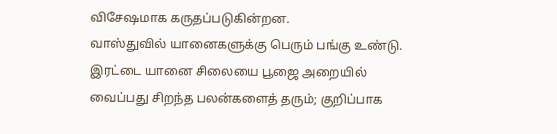விசேஷமாக கருதப்படுகின்றன.
வாஸ்துவில் யானைகளுக்கு பெரும் பங்கு உண்டு. இரட்டை யானை சிலையை பூஜை அறையில் வைப்பது சிறந்த பலன்களைத் தரும்; குறிப்பாக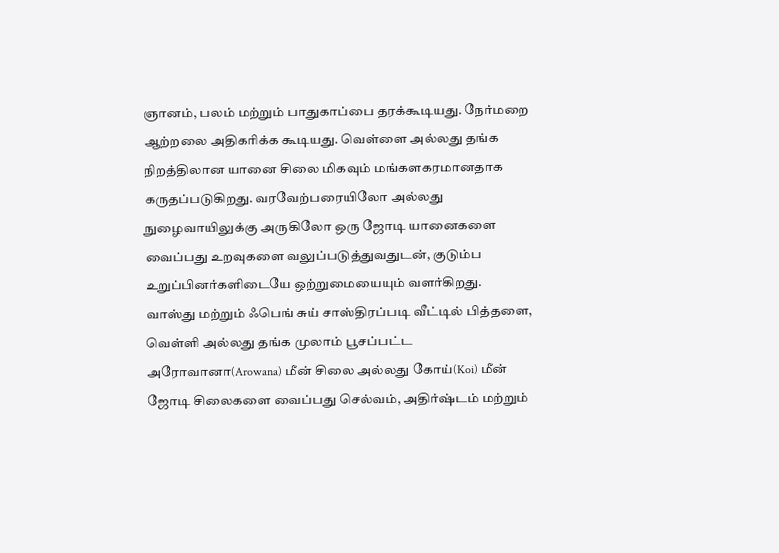ஞானம், பலம் மற்றும் பாதுகாப்பை தரக்கூடியது. நேர்மறை ஆற்றலை அதிகரிக்க கூடியது. வெள்ளை அல்லது தங்க நிறத்திலான யானை சிலை மிகவும் மங்களகரமானதாக கருதப்படுகிறது. வரவேற்பரையிலோ அல்லது நுழைவாயிலுக்கு அருகிலோ ஒரு ஜோடி யானைகளை வைப்பது உறவுகளை வலுப்படுத்துவதுடன், குடும்ப உறுப்பினர்களிடையே ஒற்றுமையையும் வளர்கிறது.
வாஸ்து மற்றும் ஃபெங் சுய் சாஸ்திரப்படி வீட்டில் பித்தளை, வெள்ளி அல்லது தங்க முலாம் பூசப்பட்ட அரோவானா(Arowana) மீன் சிலை அல்லது கோய்(Koi) மீன் ஜோடி சிலைகளை வைப்பது செல்வம், அதிர்ஷ்டம் மற்றும்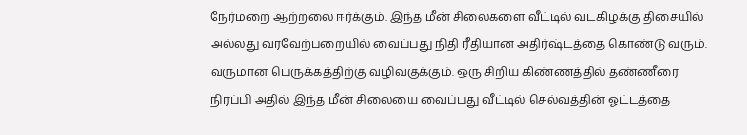நேர்மறை ஆற்றலை ஈர்க்கும். இந்த மீன் சிலைகளை வீட்டில் வடகிழக்கு திசையில் அல்லது வரவேற்பறையில் வைப்பது நிதி ரீதியான அதிர்ஷ்டத்தை கொண்டு வரும். வருமான பெருக்கத்திற்கு வழிவகுக்கும். ஒரு சிறிய கிண்ணத்தில் தண்ணீரை நிரப்பி அதில் இந்த மீன் சிலையை வைப்பது வீட்டில் செல்வத்தின் ஓட்டத்தை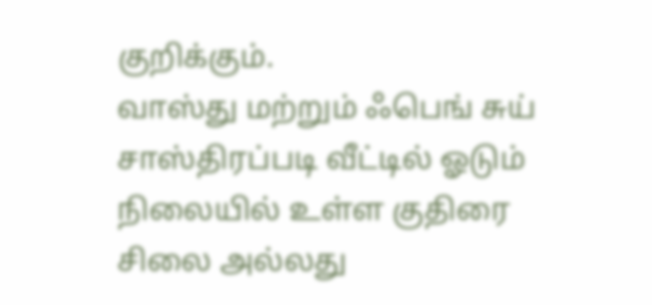குறிக்கும்.
வாஸ்து மற்றும் ஃபெங் சுய் சாஸ்திரப்படி வீட்டில் ஓடும் நிலையில் உள்ள குதிரை சிலை அல்லது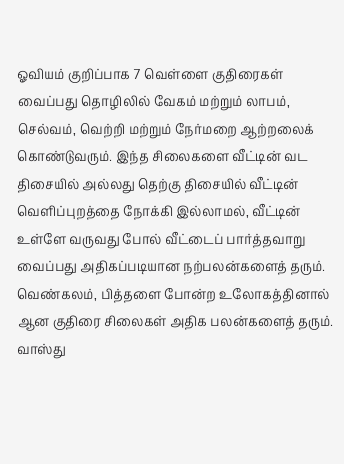ஓவியம் குறிப்பாக 7 வெள்ளை குதிரைகள் வைப்பது தொழிலில் வேகம் மற்றும் லாபம், செல்வம், வெற்றி மற்றும் நேர்மறை ஆற்றலைக் கொண்டுவரும். இந்த சிலைகளை வீட்டின் வட திசையில் அல்லது தெற்கு திசையில் வீட்டின் வெளிப்புறத்தை நோக்கி இல்லாமல், வீட்டின் உள்ளே வருவது போல் வீட்டைப் பார்த்தவாறு வைப்பது அதிகப்படியான நற்பலன்களைத் தரும். வெண்கலம், பித்தளை போன்ற உலோகத்தினால் ஆன குதிரை சிலைகள் அதிக பலன்களைத் தரும்.
வாஸ்து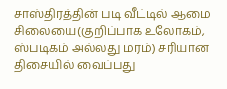சாஸ்திரத்தின் படி வீட்டில் ஆமை சிலையை(குறிப்பாக உலோகம், ஸ்படிகம் அல்லது மரம்) சரியான திசையில் வைப்பது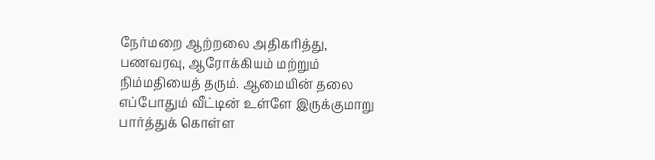நேர்மறை ஆற்றலை அதிகரித்து, பணவரவு, ஆரோக்கியம் மற்றும் நிம்மதியைத் தரும். ஆமையின் தலை எப்போதும் வீட்டின் உள்ளே இருக்குமாறு பார்த்துக் கொள்ள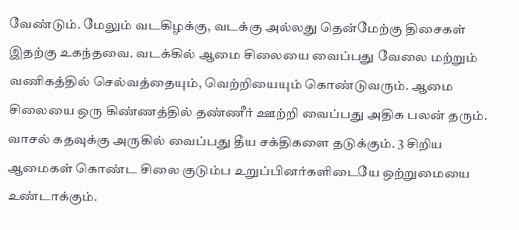வேண்டும். மேலும் வடகிழக்கு, வடக்கு அல்லது தென்மேற்கு திசைகள் இதற்கு உகந்தவை. வடக்கில் ஆமை சிலையை வைப்பது வேலை மற்றும் வணிகத்தில் செல்வத்தையும், வெற்றியையும் கொண்டுவரும். ஆமை சிலையை ஒரு கிண்ணத்தில் தண்ணீர் ஊற்றி வைப்பது அதிக பலன் தரும். வாசல் கதவுக்கு அருகில் வைப்பது தீய சக்திகளை தடுக்கும். 3 சிறிய ஆமைகள் கொண்ட சிலை குடும்ப உறுப்பினர்களிடையே ஒற்றுமையை உண்டாக்கும்.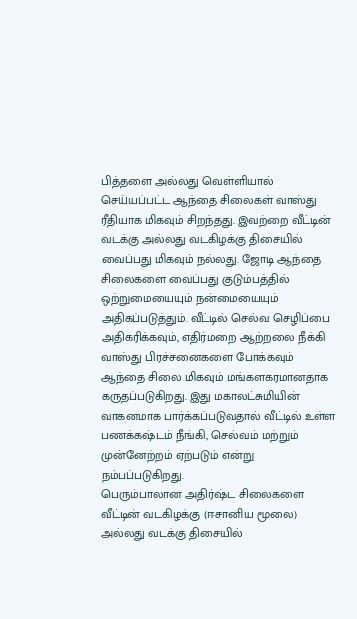பித்தளை அல்லது வெள்ளியால் செய்யப்பட்ட ஆந்தை சிலைகள் வாஸ்து ரீதியாக மிகவும் சிறந்தது. இவற்றை வீட்டின் வடக்கு அல்லது வடகிழக்கு திசையில் வைப்பது மிகவும் நல்லது. ஜோடி ஆந்தை சிலைகளை வைப்பது குடும்பத்தில் ஒற்றுமையையும் நன்மையையும் அதிகப்படுத்தும். வீட்டில் செல்வ செழிப்பை அதிகரிக்கவும், எதிர்மறை ஆற்றலை நீக்கி வாஸ்து பிரச்சனைகளை போக்கவும் ஆந்தை சிலை மிகவும் மங்களகரமானதாக கருதப்படுகிறது. இது மகாலட்சுமியின் வாகனமாக பார்க்கப்படுவதால் வீட்டில் உள்ள பணக்கஷ்டம் நீங்கி, செல்வம் மற்றும் முன்னேற்றம் ஏற்படும் என்று நம்பப்படுகிறது.
பெரும்பாலான அதிர்ஷ்ட சிலைகளை வீட்டின் வடகிழக்கு (ஈசானிய மூலை) அல்லது வடக்கு திசையில்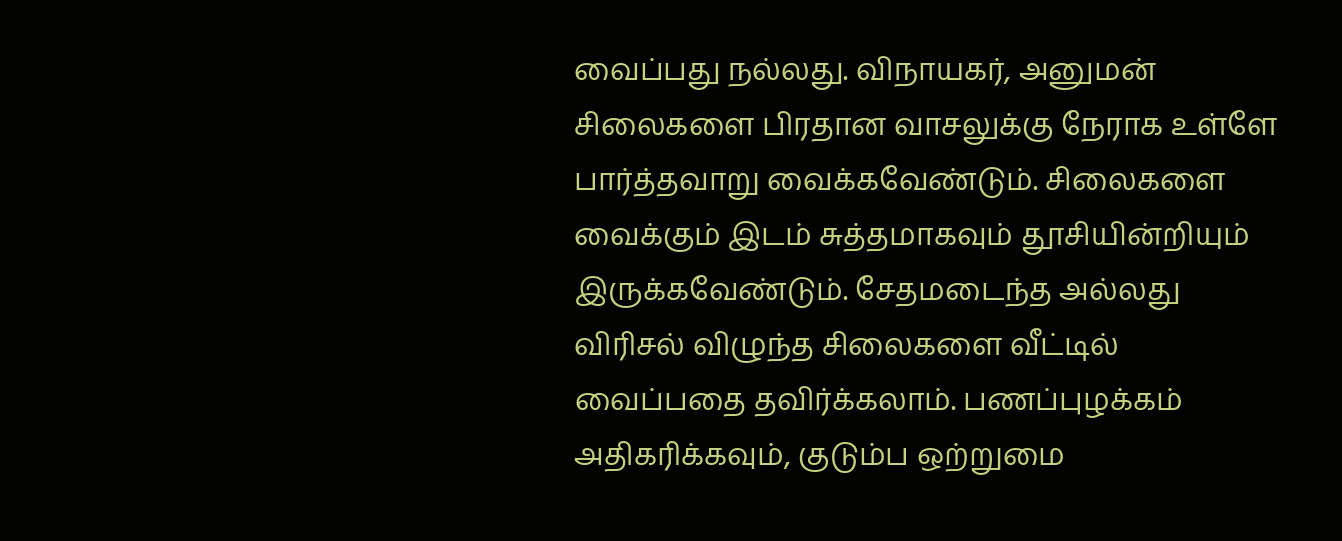வைப்பது நல்லது. விநாயகர், அனுமன் சிலைகளை பிரதான வாசலுக்கு நேராக உள்ளே பார்த்தவாறு வைக்கவேண்டும். சிலைகளை வைக்கும் இடம் சுத்தமாகவும் தூசியின்றியும் இருக்கவேண்டும். சேதமடைந்த அல்லது விரிசல் விழுந்த சிலைகளை வீட்டில் வைப்பதை தவிர்க்கலாம். பணப்புழக்கம் அதிகரிக்கவும், குடும்ப ஒற்றுமை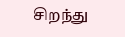சிறந்து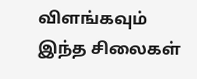விளங்கவும் இந்த சிலைகள்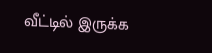வீட்டில் இருக்க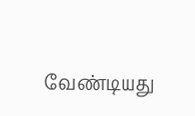வேண்டியது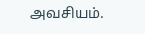அவசியம்.